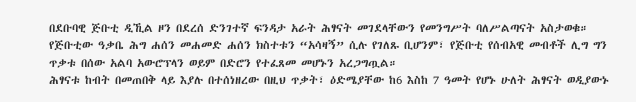በደቡባዊ ጅቡቲ ዲኺል ዞን በደረሰ ድንገተኛ ፍንዳታ አራት ሕፃናት መገደላቸውን የመንግሥት ባለሥልጣናት አስታወቁ።
የጅቡቲው ዓቃቤ ሕግ ሐሰን መሐመድ ሐሰን ክስተቱን “አሳዛኝ” ሲሉ የገለጹ ቢሆንም፣ የጅቡቲ የሰብአዊ መብቶች ሊግ ግን ጥቃቱ በሰው አልባ አውሮፕላን ወይም በድሮን የተፈጸመ መሆኑን አረጋግጧል።
ሕፃናቱ ከብት በመጠበቅ ላይ እያሉ በተሰነዘረው በዚህ ጥቃት፣ ዕድሜያቸው ከ6 እስከ 7 ዓመት የሆኑ ሁለት ሕፃናት ወዲያውኑ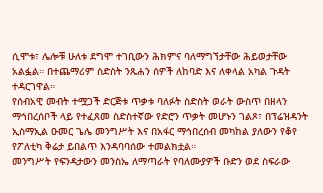ሲሞቱ፣ ሌሎቹ ሁለቱ ደግሞ ተገቢውን ሕክምና ባለማግኘታቸው ሕይወታቸው አልፏል። በተጨማሪም ስድስት ንጹሐን ሰዎች ለከባድ እና ለቀላል አካል ጉዳት ተዳርገዋል።
የሰብአዊ መብት ተሟጋች ድርጅቱ ጥቃቱ ባለፉት ስድስት ወራት ውስጥ በዘላን ማኅበረሰቦች ላይ የተፈጸመ ስድስተኛው የድሮን ጥቃት መሆኑን ገልጾ፣ በፕሬዝዳንት ኢስማኢል ዑመር ጌሌ መንግሥት እና በአፋር ማኅበረሰብ መካከል ያለውን የቆየ የፖለቲካ ቅሬታ ይበልጥ እንዳባባሰው ተመልክቷል።
መንግሥት የፍንዳታውን መንስኤ ለማጣራት የባለሙያዎች ቡድን ወደ ስፍራው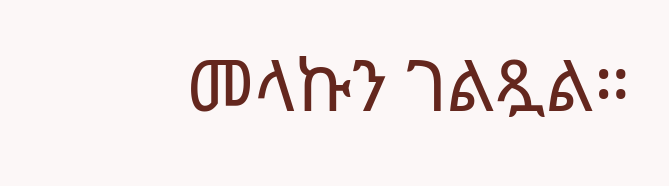መላኩን ገልጿል።